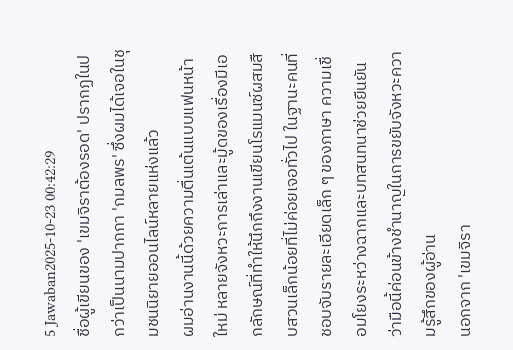5 Jawaban2025-10-23 00:42:29
ชื่อผู้เขียนของ 'เขมจิราต้องรอด' ปรากฏในปกว่าเป็นนามปากกา 'กมลพร' ซึ่งผมได้เจอในชุมชนนิยายออนไลน์หลายแห่งแล้ว
ผมอ่านงานนี้ด้วยความตื่นเต้นแบบแฟนหน้าใหม่ หลายจังหวะการเล่าและมู้ดของเรื่องมีเอกลักษณ์ที่ทำให้นึกถึงงานเขียนโรแมนซ์ผสมสืบสวนเล็กน้อยที่ไม่ค่อยเจอทั่วไป ในฐานะคนที่ชอบจับรายละเอียดเล็ก ๆ ของภาษา ความเชื่อมโยงระหว่างฉากและบทสนทนาช่วยยืนยันว่ามือนี้ค่อนข้างชำนาญในการขยับจังหวะความรู้สึกของผู้อ่าน
นอกจาก 'เขมจิรา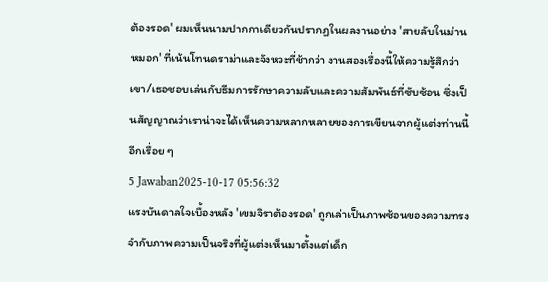ต้องรอด' ผมเห็นนามปากกาเดียวกันปรากฏในผลงานอย่าง 'สายลับในม่านหมอก' ที่เน้นโทนดราม่าและจังหวะที่ช้ากว่า งานสองเรื่องนี้ให้ความรู้สึกว่าเขา/เธอชอบเล่นกับธีมการรักษาความลับและความสัมพันธ์ที่ซับซ้อน ซึ่งเป็นสัญญาณว่าเราน่าจะได้เห็นความหลากหลายของการเขียนจากผู้แต่งท่านนี้อีกเรื่อย ๆ
5 Jawaban2025-10-17 05:56:32
แรงบันดาลใจเบื้องหลัง 'เขมจิราต้องรอด' ถูกเล่าเป็นภาพซ้อนของความทรงจำกับภาพความเป็นจริงที่ผู้แต่งเห็นมาตั้งแต่เด็ก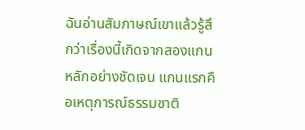ฉันอ่านสัมภาษณ์เขาแล้วรู้สึกว่าเรื่องนี้เกิดจากสองแกนหลักอย่างชัดเจน แกนแรกคือเหตุการณ์ธรรมชาติ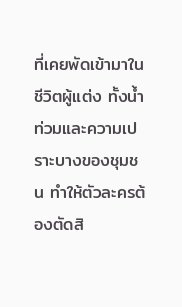ที่เคยพัดเข้ามาในชีวิตผู้แต่ง ทั้งน้ำท่วมและความเปราะบางของชุมชน ทำให้ตัวละครต้องตัดสิ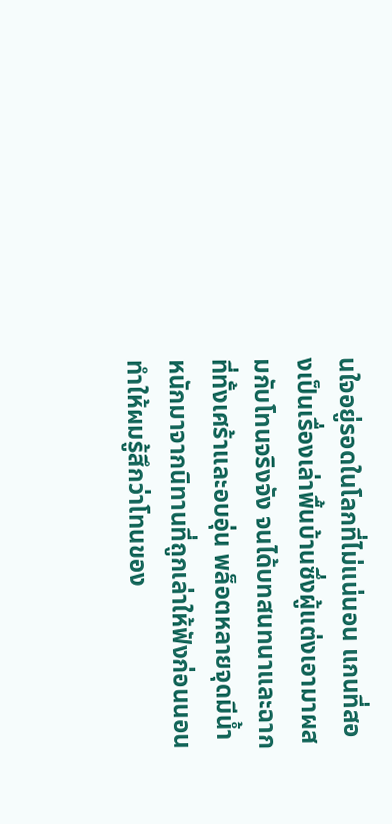นใจอยู่รอดในโลกที่ไม่แน่นอน แกนที่สองเป็นเรื่องเล่าพื้นบ้านซึ่งผู้แต่งเอามาผสมกับโทนจริงจัง จนได้บทสนทนาและฉากที่ทั้งเศร้าและอบอุ่น พล็อตหลายจุดมีน้ำหนักมาจากนิทานที่ถูกเล่าให้ฟังก่อนนอน ทำให้ผมรู้สึกว่าโทนของ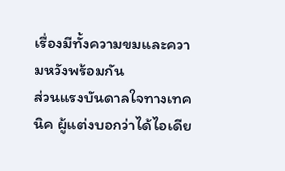เรื่องมีทั้งความขมและความหวังพร้อมกัน
ส่วนแรงบันดาลใจทางเทคนิค ผู้แต่งบอกว่าได้ไอเดีย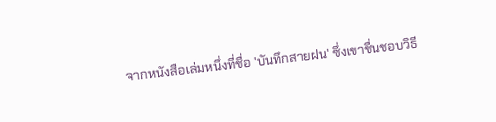จากหนังสือเล่มหนึ่งที่ชื่อ 'บันทึกสายฝน' ซึ่งเขาชื่นชอบวิธี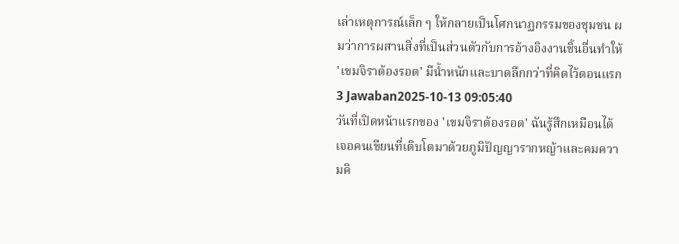เล่าเหตุการณ์เล็ก ๆ ให้กลายเป็นโศกนาฏกรรมของชุมชน ผมว่าการผสานสิ่งที่เป็นส่วนตัวกับการอ้างอิงงานชิ้นอื่นทำให้ 'เขมจิราต้องรอด' มีน้ำหนักและบาดลึกกว่าที่คิดไว้ตอนแรก
3 Jawaban2025-10-13 09:05:40
วันที่เปิดหน้าแรกของ 'เขมจิราต้องรอด' ฉันรู้สึกเหมือนได้เจอคนเขียนที่เติบโตมาด้วยภูมิปัญญารากหญ้าและคมความคิ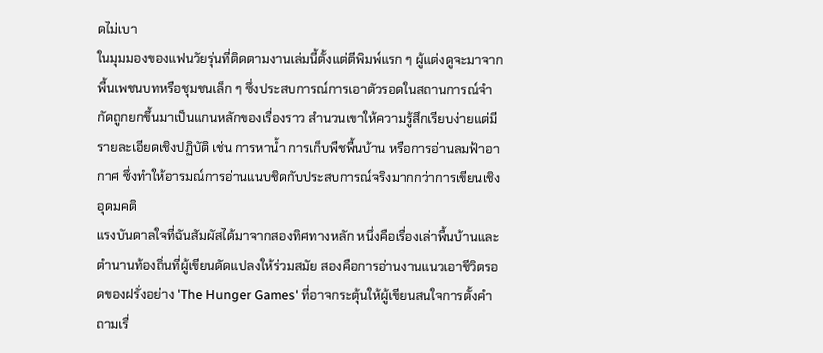ดไม่เบา
ในมุมมองของแฟนวัยรุ่นที่ติดตามงานเล่มนี้ตั้งแต่ตีพิมพ์แรก ๆ ผู้แต่งดูจะมาจากพื้นเพชนบทหรือชุมชนเล็ก ๆ ซึ่งประสบการณ์การเอาตัวรอดในสถานการณ์จำกัดถูกยกขึ้นมาเป็นแกนหลักของเรื่องราว สำนวนเขาให้ความรู้สึกเรียบง่ายแต่มีรายละเอียดเชิงปฏิบัติ เช่น การหาน้ำ การเก็บพืชพื้นบ้าน หรือการอ่านลมฟ้าอากาศ ซึ่งทำให้อารมณ์การอ่านแนบชิดกับประสบการณ์จริงมากกว่าการเขียนเชิงอุดมคติ
แรงบันดาลใจที่ฉันสัมผัสได้มาจากสองทิศทางหลัก หนึ่งคือเรื่องเล่าพื้นบ้านและตำนานท้องถิ่นที่ผู้เขียนดัดแปลงให้ร่วมสมัย สองคือการอ่านงานแนวเอาชีวิตรอดของฝรั่งอย่าง 'The Hunger Games' ที่อาจกระตุ้นให้ผู้เขียนสนใจการตั้งคำถามเรื่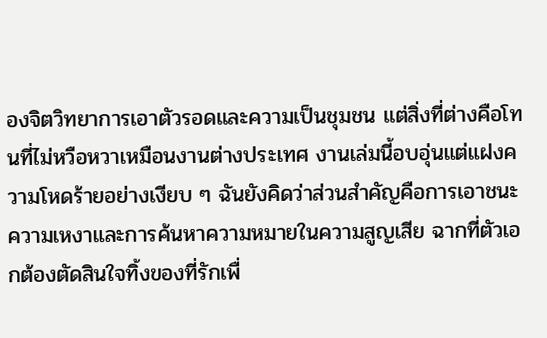องจิตวิทยาการเอาตัวรอดและความเป็นชุมชน แต่สิ่งที่ต่างคือโทนที่ไม่หวือหวาเหมือนงานต่างประเทศ งานเล่มนี้อบอุ่นแต่แฝงความโหดร้ายอย่างเงียบ ๆ ฉันยังคิดว่าส่วนสำคัญคือการเอาชนะความเหงาและการค้นหาความหมายในความสูญเสีย ฉากที่ตัวเอกต้องตัดสินใจทิ้งของที่รักเพื่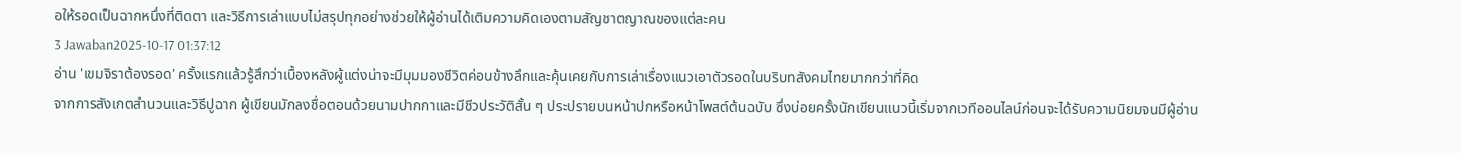อให้รอดเป็นฉากหนึ่งที่ติดตา และวิธีการเล่าแบบไม่สรุปทุกอย่างช่วยให้ผู้อ่านได้เติมความคิดเองตามสัญชาตญาณของแต่ละคน
3 Jawaban2025-10-17 01:37:12
อ่าน 'เขมจิราต้องรอด' ครั้งแรกแล้วรู้สึกว่าเบื้องหลังผู้แต่งน่าจะมีมุมมองชีวิตค่อนข้างลึกและคุ้นเคยกับการเล่าเรื่องแนวเอาตัวรอดในบริบทสังคมไทยมากกว่าที่คิด
จากการสังเกตสำนวนและวิธีปูฉาก ผู้เขียนมักลงชื่อตอนด้วยนามปากกาและมีชีวประวัติสั้น ๆ ประปรายบนหน้าปกหรือหน้าโพสต์ต้นฉบับ ซึ่งบ่อยครั้งนักเขียนแนวนี้เริ่มจากเวทีออนไลน์ก่อนจะได้รับความนิยมจนมีผู้อ่าน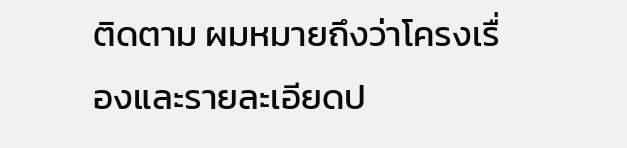ติดตาม ผมหมายถึงว่าโครงเรื่องและรายละเอียดป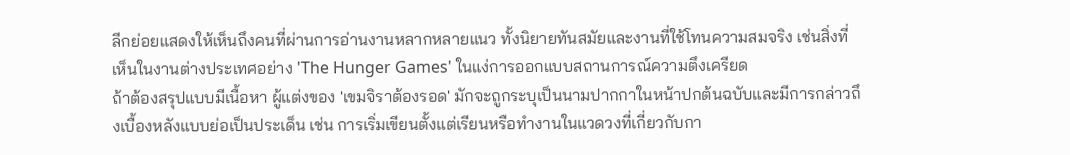ลีกย่อยแสดงให้เห็นถึงคนที่ผ่านการอ่านงานหลากหลายแนว ทั้งนิยายทันสมัยและงานที่ใช้โทนความสมจริง เช่นสิ่งที่เห็นในงานต่างประเทศอย่าง 'The Hunger Games' ในแง่การออกแบบสถานการณ์ความตึงเครียด
ถ้าต้องสรุปแบบมีเนื้อหา ผู้แต่งของ 'เขมจิราต้องรอด' มักจะถูกระบุเป็นนามปากกาในหน้าปกต้นฉบับและมีการกล่าวถึงเบื้องหลังแบบย่อเป็นประเด็น เช่น การเริ่มเขียนตั้งแต่เรียนหรือทำงานในแวดวงที่เกี่ยวกับกา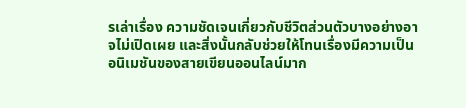รเล่าเรื่อง ความชัดเจนเกี่ยวกับชีวิตส่วนตัวบางอย่างอาจไม่เปิดเผย และสิ่งนั้นกลับช่วยให้โทนเรื่องมีความเป็นอนิเมชันของสายเขียนออนไลน์มาก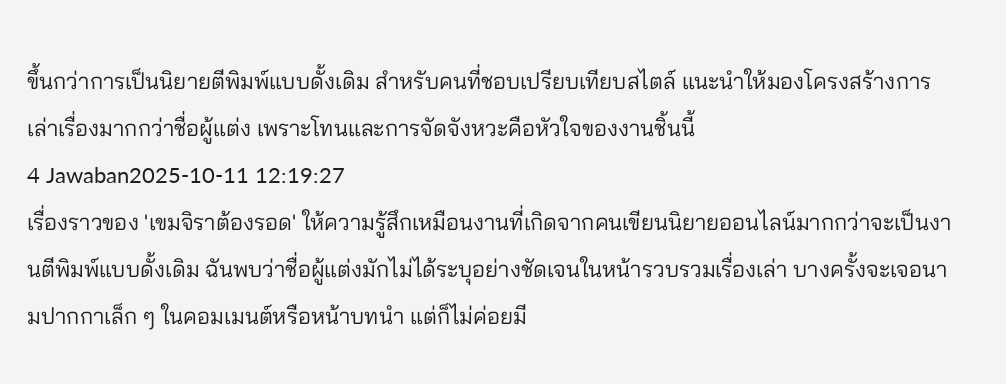ขึ้นกว่าการเป็นนิยายตีพิมพ์แบบดั้งเดิม สำหรับคนที่ชอบเปรียบเทียบสไตล์ แนะนำให้มองโครงสร้างการเล่าเรื่องมากกว่าชื่อผู้แต่ง เพราะโทนและการจัดจังหวะคือหัวใจของงานชิ้นนี้
4 Jawaban2025-10-11 12:19:27
เรื่องราวของ 'เขมจิราต้องรอด' ให้ความรู้สึกเหมือนงานที่เกิดจากคนเขียนนิยายออนไลน์มากกว่าจะเป็นงานตีพิมพ์แบบดั้งเดิม ฉันพบว่าชื่อผู้แต่งมักไม่ได้ระบุอย่างชัดเจนในหน้ารวบรวมเรื่องเล่า บางครั้งจะเจอนามปากกาเล็ก ๆ ในคอมเมนต์หรือหน้าบทนำ แต่ก็ไม่ค่อยมี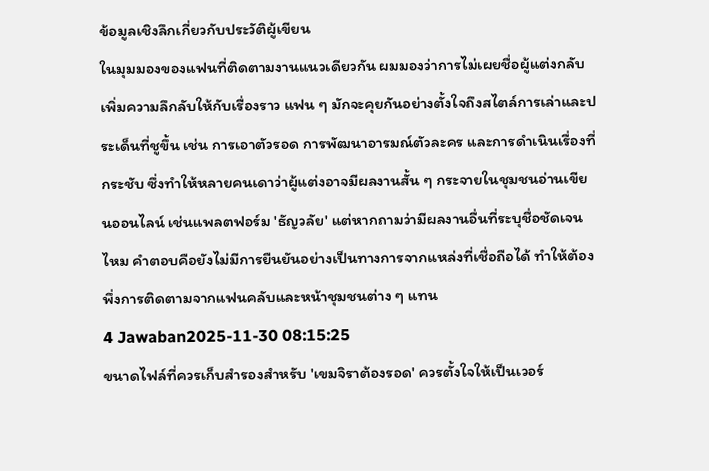ข้อมูลเชิงลึกเกี่ยวกับประวัติผู้เขียน
ในมุมมองของแฟนที่ติดตามงานแนวเดียวกัน ผมมองว่าการไม่เผยชื่อผู้แต่งกลับเพิ่มความลึกลับให้กับเรื่องราว แฟน ๆ มักจะคุยกันอย่างตั้งใจถึงสไตล์การเล่าและประเด็นที่ชูขึ้น เช่น การเอาตัวรอด การพัฒนาอารมณ์ตัวละคร และการดำเนินเรื่องที่กระชับ ซึ่งทำให้หลายคนเดาว่าผู้แต่งอาจมีผลงานสั้น ๆ กระจายในชุมชนอ่านเขียนออนไลน์ เช่นแพลตฟอร์ม 'ธัญวลัย' แต่หากถามว่ามีผลงานอื่นที่ระบุชื่อชัดเจนไหม คำตอบคือยังไม่มีการยืนยันอย่างเป็นทางการจากแหล่งที่เชื่อถือได้ ทำให้ต้องพึ่งการติดตามจากแฟนคลับและหน้าชุมชนต่าง ๆ แทน
4 Jawaban2025-11-30 08:15:25
ขนาดไฟล์ที่ควรเก็บสำรองสำหรับ 'เขมจิราต้องรอด' ควรตั้งใจให้เป็นเวอร์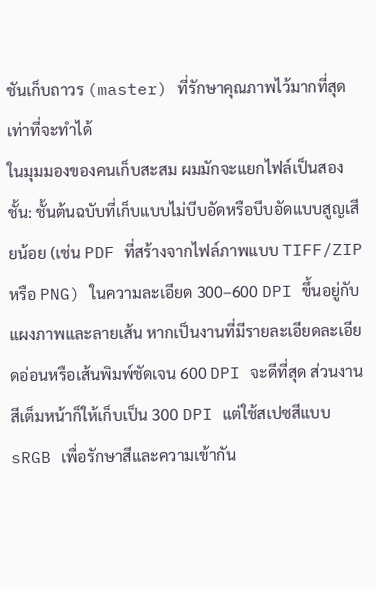ชันเก็บถาวร (master) ที่รักษาคุณภาพไว้มากที่สุดเท่าที่จะทำได้
ในมุมมองของคนเก็บสะสม ผมมักจะแยกไฟล์เป็นสองชั้น: ชั้นต้นฉบับที่เก็บแบบไม่บีบอัดหรือบีบอัดแบบสูญเสียน้อย (เช่น PDF ที่สร้างจากไฟล์ภาพแบบ TIFF/ZIP หรือ PNG) ในความละเอียด 300–600 DPI ขึ้นอยู่กับแผงภาพและลายเส้น หากเป็นงานที่มีรายละเอียดละเอียดอ่อนหรือเส้นพิมพ์ชัดเจน 600 DPI จะดีที่สุด ส่วนงานสีเต็มหน้าก็ให้เก็บเป็น 300 DPI แต่ใช้สเปซสีแบบ sRGB เพื่อรักษาสีและความเข้ากัน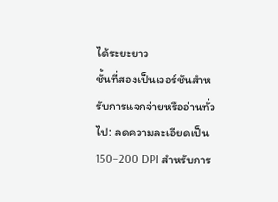ได้ระยะยาว
ชั้นที่สองเป็นเวอร์ชันสำหรับการแจกจ่ายหรืออ่านทั่วไป: ลดความละเอียดเป็น 150–200 DPI สำหรับการ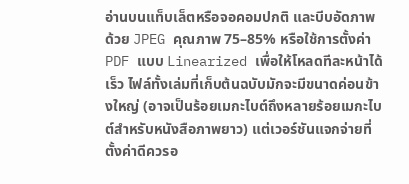อ่านบนแท็บเล็ตหรือจอคอมปกติ และบีบอัดภาพด้วย JPEG คุณภาพ 75–85% หรือใช้การตั้งค่า PDF แบบ Linearized เพื่อให้โหลดทีละหน้าได้เร็ว ไฟล์ทั้งเล่มที่เก็บต้นฉบับมักจะมีขนาดค่อนข้างใหญ่ (อาจเป็นร้อยเมกะไบต์ถึงหลายร้อยเมกะไบต์สำหรับหนังสือภาพยาว) แต่เวอร์ชันแจกจ่ายที่ตั้งค่าดีควรอ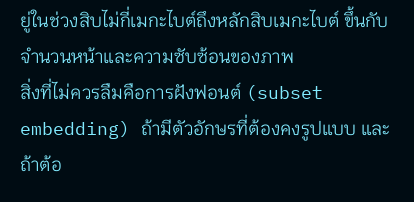ยู่ในช่วงสิบไม่กี่เมกะไบต์ถึงหลักสิบเมกะไบต์ ขึ้นกับจำนวนหน้าและความซับซ้อนของภาพ
สิ่งที่ไม่ควรลืมคือการฝังฟอนต์ (subset embedding) ถ้ามีตัวอักษรที่ต้องคงรูปแบบ และถ้าต้อ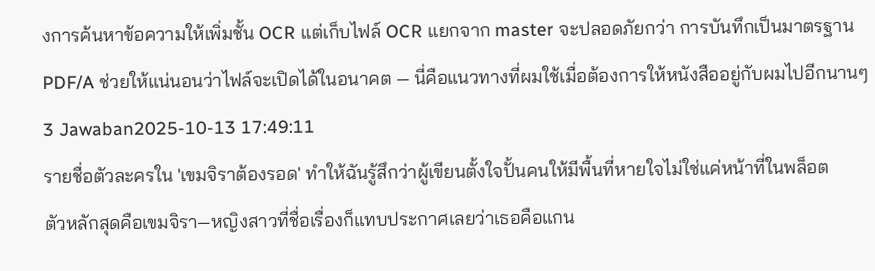งการค้นหาข้อความให้เพิ่มชั้น OCR แต่เก็บไฟล์ OCR แยกจาก master จะปลอดภัยกว่า การบันทึกเป็นมาตรฐาน PDF/A ช่วยให้แน่นอนว่าไฟล์จะเปิดได้ในอนาคต — นี่คือแนวทางที่ผมใช้เมื่อต้องการให้หนังสืออยู่กับผมไปอีกนานๆ
3 Jawaban2025-10-13 17:49:11
รายชื่อตัวละครใน 'เขมจิราต้องรอด' ทำให้ฉันรู้สึกว่าผู้เขียนตั้งใจปั้นคนให้มีพื้นที่หายใจไม่ใช่แค่หน้าที่ในพล็อต
ตัวหลักสุดคือเขมจิรา—หญิงสาวที่ชื่อเรื่องก็แทบประกาศเลยว่าเธอคือแกน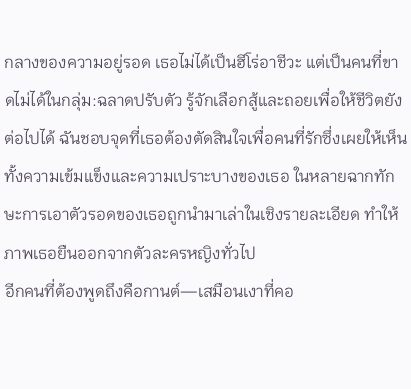กลางของความอยู่รอด เธอไม่ได้เป็นฮีโร่อาชีวะ แต่เป็นคนที่ขาดไม่ได้ในกลุ่ม:ฉลาดปรับตัว รู้จักเลือกสู้และถอยเพื่อให้ชีวิตยังต่อไปได้ ฉันชอบจุดที่เธอต้องตัดสินใจเพื่อคนที่รักซึ่งเผยให้เห็นทั้งความเข้มแข็งและความเปราะบางของเธอ ในหลายฉากทักษะการเอาตัวรอดของเธอถูกนำมาเล่าในเชิงรายละเอียด ทำให้ภาพเธอยืนออกจากตัวละครหญิงทั่วไป
อีกคนที่ต้องพูดถึงคือกานต์—เสมือนเงาที่คอ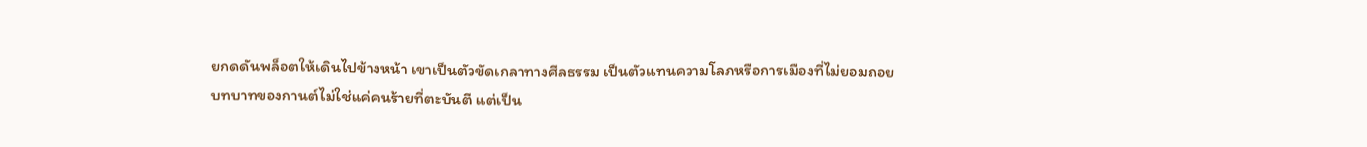ยกดดันพล็อตให้เดินไปข้างหน้า เขาเป็นตัวขัดเกลาทางศีลธรรม เป็นตัวแทนความโลภหรือการเมืองที่ไม่ยอมถอย บทบาทของกานต์ไม่ใช่แค่คนร้ายที่ตะบันตี แต่เป็น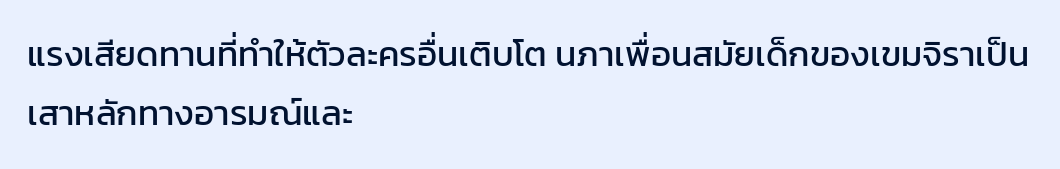แรงเสียดทานที่ทำให้ตัวละครอื่นเติบโต นภาเพื่อนสมัยเด็กของเขมจิราเป็นเสาหลักทางอารมณ์และ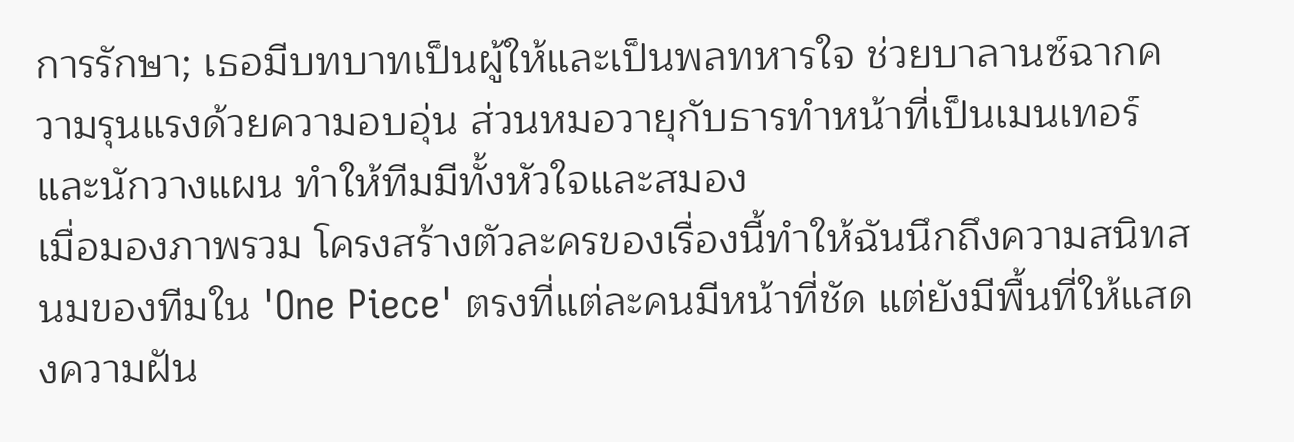การรักษา; เธอมีบทบาทเป็นผู้ให้และเป็นพลทหารใจ ช่วยบาลานซ์ฉากความรุนแรงด้วยความอบอุ่น ส่วนหมอวายุกับธารทำหน้าที่เป็นเมนเทอร์และนักวางแผน ทำให้ทีมมีทั้งหัวใจและสมอง
เมื่อมองภาพรวม โครงสร้างตัวละครของเรื่องนี้ทำให้ฉันนึกถึงความสนิทสนมของทีมใน 'One Piece' ตรงที่แต่ละคนมีหน้าที่ชัด แต่ยังมีพื้นที่ให้แสดงความฝัน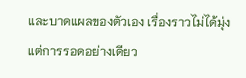และบาดแผลของตัวเอง เรื่องราวไม่ได้มุ่งแต่การรอดอย่างเดียว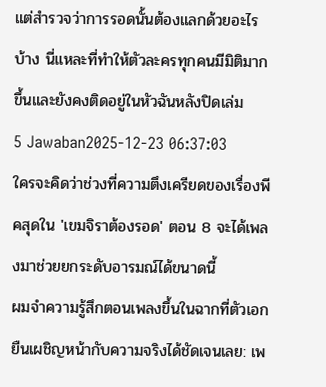แต่สำรวจว่าการรอดนั้นต้องแลกด้วยอะไรบ้าง นี่แหละที่ทำให้ตัวละครทุกคนมีมิติมากขึ้นและยังคงติดอยู่ในหัวฉันหลังปิดเล่ม
5 Jawaban2025-12-23 06:37:03
ใครจะคิดว่าช่วงที่ความตึงเครียดของเรื่องพีคสุดใน 'เขมจิราต้องรอด' ตอน 8 จะได้เพลงมาช่วยยกระดับอารมณ์ได้ขนาดนี้
ผมจำความรู้สึกตอนเพลงขึ้นในฉากที่ตัวเอกยืนเผชิญหน้ากับความจริงได้ชัดเจนเลย: เพ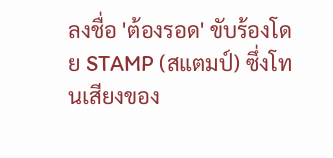ลงชื่อ 'ต้องรอด' ขับร้องโดย STAMP (สแตมป์) ซึ่งโทนเสียงของ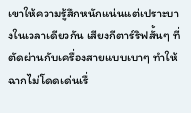เขาให้ความรู้สึกหนักแน่นแต่เปราะบางในเวลาเดียวกัน เสียงกีตาร์ริฟสั้นๆ ที่ตัดผ่านกับเครื่องสายแบบเบาๆ ทำให้ฉากไม่โดดเด่นเรื่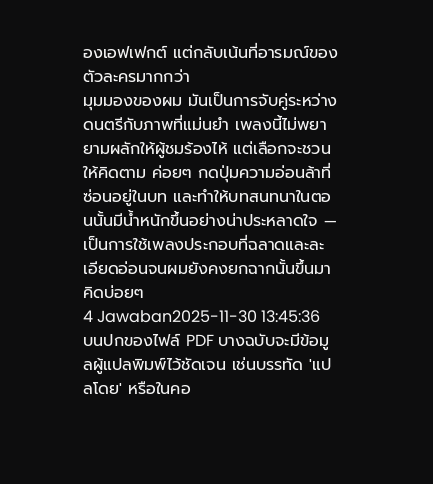องเอฟเฟกต์ แต่กลับเน้นที่อารมณ์ของตัวละครมากกว่า
มุมมองของผม มันเป็นการจับคู่ระหว่างดนตรีกับภาพที่แม่นยำ เพลงนี้ไม่พยายามผลักให้ผู้ชมร้องไห้ แต่เลือกจะชวนให้คิดตาม ค่อยๆ กดปุ่มความอ่อนล้าที่ซ่อนอยู่ในบท และทำให้บทสนทนาในตอนนั้นมีน้ำหนักขึ้นอย่างน่าประหลาดใจ — เป็นการใช้เพลงประกอบที่ฉลาดและละเอียดอ่อนจนผมยังคงยกฉากนั้นขึ้นมาคิดบ่อยๆ
4 Jawaban2025-11-30 13:45:36
บนปกของไฟล์ PDF บางฉบับจะมีข้อมูลผู้แปลพิมพ์ไว้ชัดเจน เช่นบรรทัด 'แปลโดย' หรือในคอ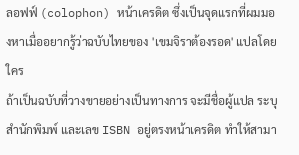ลอฟฟ์ (colophon) หน้าเครดิต ซึ่งเป็นจุดแรกที่ผมมองหาเมื่ออยากรู้ว่าฉบับไทยของ 'เขมจิราต้องรอด' แปลโดยใคร
ถ้าเป็นฉบับที่วางขายอย่างเป็นทางการ จะมีชื่อผู้แปล ระบุสำนักพิมพ์ และเลข ISBN อยู่ตรงหน้าเครดิต ทำให้สามา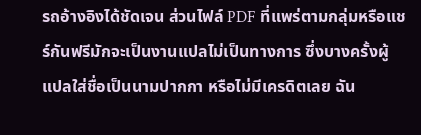รถอ้างอิงได้ชัดเจน ส่วนไฟล์ PDF ที่แพร่ตามกลุ่มหรือแชร์กันฟรีมักจะเป็นงานแปลไม่เป็นทางการ ซึ่งบางครั้งผู้แปลใส่ชื่อเป็นนามปากกา หรือไม่มีเครดิตเลย ฉัน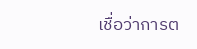เชื่อว่าการต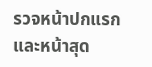รวจหน้าปกแรกและหน้าสุด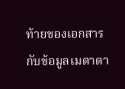ท้ายของเอกสารกับข้อมูลเมตาดา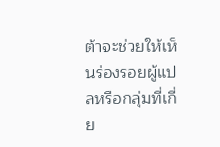ต้าจะช่วยให้เห็นร่องรอยผู้แปลหรือกลุ่มที่เกี่ย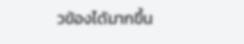วข้องได้มากขึ้น